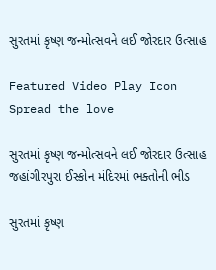સુરતમાં કૃષ્ણ જન્મોત્સવને લઈ જોરદાર ઉત્સાહ

Featured Video Play Icon
Spread the love

સુરતમાં કૃષ્ણ જન્મોત્સવને લઈ જોરદાર ઉત્સાહ
જહાંગીરપુરા ઈસ્કોન મંદિરમાં ભક્તોની ભીડ

સુરતમાં કૃષ્ણ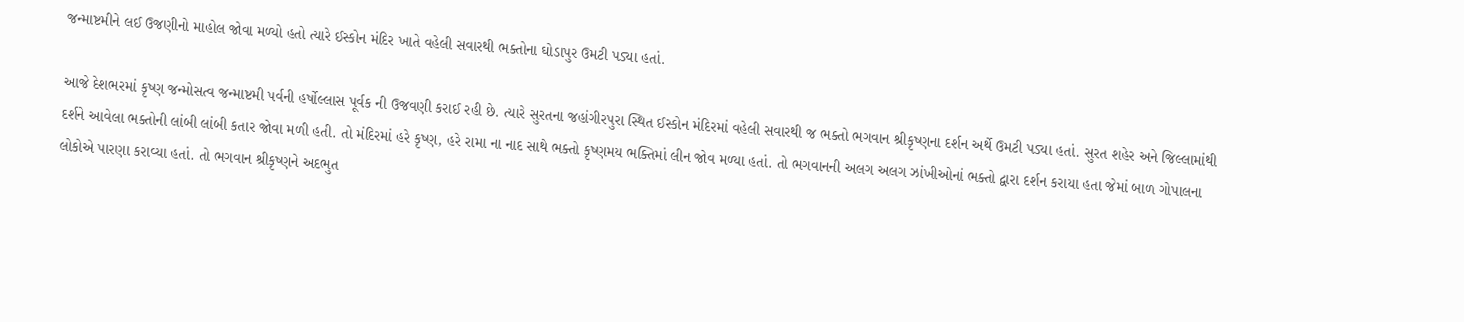જન્માષ્ટમીને લઈ ઉજણીનો માહોલ જોવા મળ્યો હતો ત્યારે ઈસ્કોન મંદિર ખાતે વહેલી સવારથી ભક્તોના ઘોડાપુર ઉમટી પડ્યા હતાં.

આજે દેશભરમાં કૃષ્ણ જન્મોસત્વ જન્માષ્ટમી પર્વની હર્ષોલ્લાસ પૂર્વક ની ઉજવણી કરાઈ રહી છે. ત્યારે સુરતના જહાંગીરપુરા સ્થિત ઈસ્કોન મંદિરમાં વહેલી સવારથી જ ભક્તો ભગવાન શ્રીકૃષ્ણના દર્શન અર્થે ઉમટી પડ્યા હતાં. સુરત શહેર અને જિલ્લામાંથી દર્શને આવેલા ભક્તોની લાંબી લાંબી કતાર જોવા મળી હતી. તો મંદિરમાં હરે કૃષ્ણ, હરે રામા ના નાદ સાથે ભક્તો કૃષ્ણમય ભક્તિમાં લીન જોવ મળ્યા હતાં. તો ભગવાનની અલગ અલગ ઝાંખીઓનાં ભક્તો દ્વારા દર્શન કરાયા હતા જેમાં બાળ ગોપાલના લોકોએ પારણા કરાવ્યા હતાં. તો ભગવાન શ્રીકૃષ્ણને અદભુત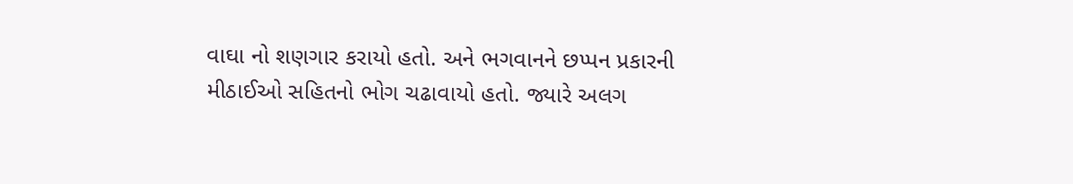વાઘા નો શણગાર કરાયો હતો. અને ભગવાનને છપ્પન પ્રકારની મીઠાઈઓ સહિતનો ભોગ ચઢાવાયો હતો. જ્યારે અલગ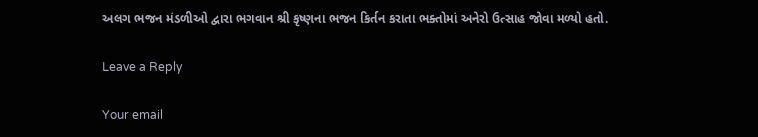અલગ ભજન મંડળીઓ દ્વારા ભગવાન શ્રી કૃષ્ણના ભજન કિર્તન કરાતા ભક્તોમાં અનેરો ઉત્સાહ જોવા મળ્યો હતો.

Leave a Reply

Your email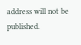address will not be published.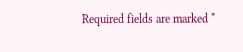Required fields are marked *